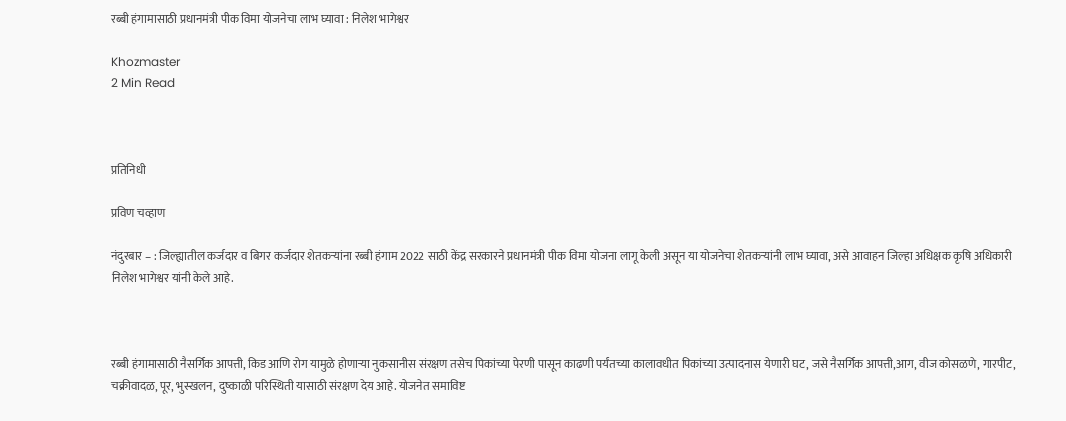रब्बी हंगामासाठी प्रधानमंत्री पीक विमा योजनेचा लाभ घ्यावा : निलेश भागेश्वर

Khozmaster
2 Min Read



प्रतिनिधी

प्रविण चव्हाण

नंदुरबार – : जिल्ह्यातील कर्जदार व बिगर कर्जदार शेतकऱ्यांना रब्बी हंगाम 2022 साठी केंद्र सरकारने प्रधानमंत्री पीक विमा योजना लागू केली असून या योजनेचा शेतकऱ्यांनी लाभ घ्यावा, असे आवाहन जिल्हा अधिक्षक कृषि अधिकारी निलेश भागेश्वर यांनी केले आहे.



रब्बी हंगामासाठी नैसर्गिक आपत्ती, किड आणि रोग यामुळे होणाऱ्या नुकसानीस संरक्षण तसेच पिकांच्या पेरणी पासून काढणी पर्यंतच्या कालावधीत पिकांच्या उत्पादनास येणारी घट, जसे नैसर्गिक आपत्ती,आग, वीज कोसळणे, गारपीट, चक्रीवादळ, पूर, भुस्खलन, दुष्काळी परिस्थिती यासाठी संरक्षण देय आहे. योजनेत समाविष्ट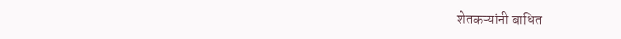शेतकऱ्यांनी बाधित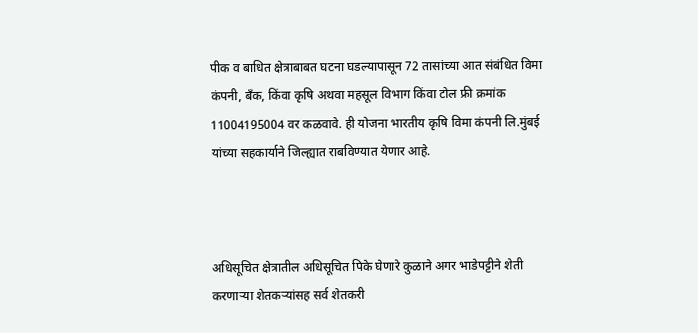पीक व बाधित क्षेत्राबाबत घटना घडल्यापासून 72 तासांच्या आत संबंधित विमा कंपनी, बँक, किंवा कृषि अथवा महसूल विभाग किंवा टोल फ्री क्रमांक 11004195004 वर कळवावे. ही योजना भारतीय कृषि विमा कंपनी लि.मुंबई यांच्या सहकार्याने जिल्ह्यात राबविण्यात येणार आहे.



अधिसूचित क्षेत्रातील अधिसूचित पिके घेणारे कुळाने अगर भाडेपट्टीने शेती करणाऱ्या शेतकऱ्यांसह सर्व शेतकरी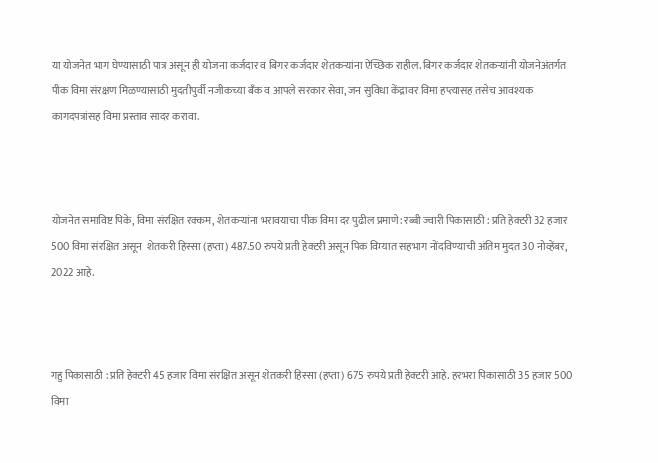या योजनेत भाग घेण्यासाठी पात्र असून ही योजना कर्जदार व बिगर कर्जदार शेतकऱ्यांना ऐच्छिक राहील. बिगर कर्जदार शेतकऱ्यांनी योजनेअंतर्गत पीक विमा संरक्षण मिळण्यासाठी मुदतीपुर्वी नजीकच्या बँक व आपले सरकार सेवा, जन सुविधा केंद्रावर विमा हप्त्यासह तसेच आवश्यक कागदपत्रांसह विमा प्रस्ताव सादर करावा.



योजनेत समाविष्ट पिके, विमा संरक्षित रक्कम, शेतकऱ्यांना भरावयाचा पीक विमा दर पुढील प्रमाणे: रब्बी ज्वारी पिकासाठी : प्रति हेक्टरी 32 हजार 500 विमा संरक्षित असून  शेतकरी हिस्सा (हप्ता) 487.50 रुपये प्रती हेक्टरी असून पिक विम्यात सहभाग नोंदविण्याची अंतिम मुदत 30 नोव्हेंबर, 2022 आहे.



गहु पिकासाठी : प्रति हेक्टरी 45 हजार विमा संरक्षित असून शेतकरी हिस्सा (हप्ता) 675 रुपये प्रती हेक्टरी आहे. हरभरा पिकासाठी 35 हजार 500 विमा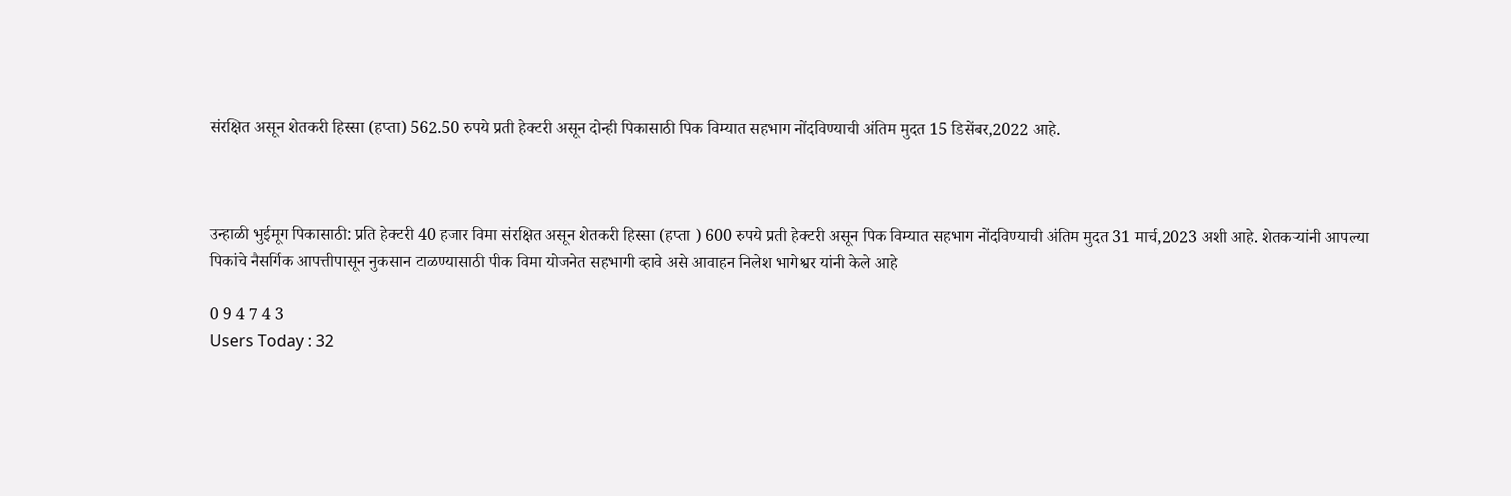संरक्षित असून शेतकरी हिस्सा (हप्ता) 562.50 रुपये प्रती हेक्टरी असून दोन्ही पिकासाठी पिक विम्यात सहभाग नोंदविण्याची अंतिम मुदत 15 डिसेंबर,2022 आहे.



उन्हाळी भुईमूग पिकासाठी: प्रति हेक्टरी 40 हजार विमा संरक्षित असून शेतकरी हिस्सा (हप्ता ) 600 रुपये प्रती हेक्टरी असून पिक विम्यात सहभाग नोंदविण्याची अंतिम मुदत 31 मार्च,2023 अशी आहे. शेतकऱ्यांनी आपल्या पिकांचे नैसर्गिक आपत्तीपासून नुकसान टाळण्यासाठी पीक विमा योजनेत सहभागी व्हावे असे आवाहन निलेश भागेश्वर यांनी केले आहे

0 9 4 7 4 3
Users Today : 32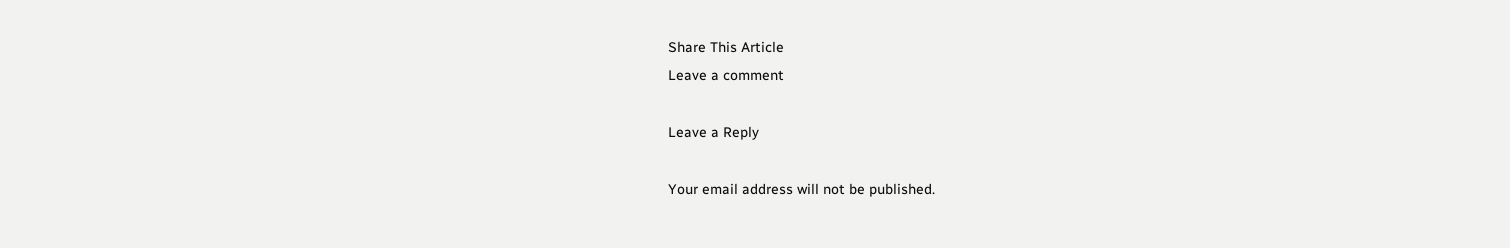Share This Article
Leave a comment

Leave a Reply

Your email address will not be published.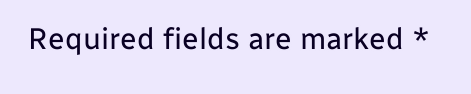Required fields are marked *